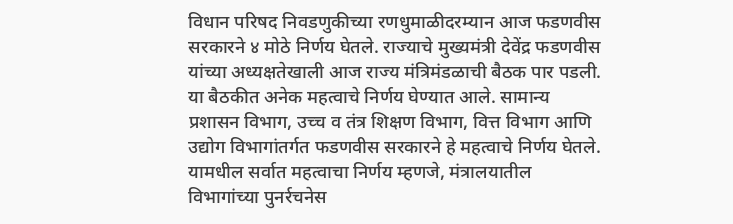विधान परिषद निवडणुकीच्या रणधुमाळीदरम्यान आज फडणवीस सरकारने ४ मोठे निर्णय घेतले. राज्याचे मुख्यमंत्री देवेंद्र फडणवीस यांच्या अध्यक्षतेखाली आज राज्य मंत्रिमंडळाची बैठक पार पडली. या बैठकीत अनेक महत्वाचे निर्णय घेण्यात आले. सामान्य प्रशासन विभाग, उच्च व तंत्र शिक्षण विभाग, वित्त विभाग आणि उद्योग विभागांतर्गत फडणवीस सरकारने हे महत्वाचे निर्णय घेतले. यामधील सर्वात महत्वाचा निर्णय म्हणजे, मंत्रालयातील विभागांच्या पुनर्रचनेस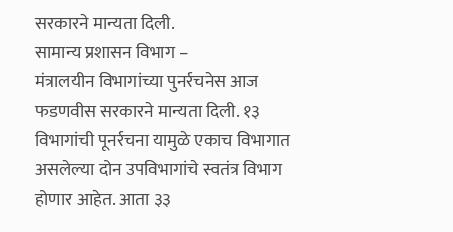सरकारने मान्यता दिली.
सामान्य प्रशासन विभाग –
मंत्रालयीन विभागांच्या पुनर्रचनेस आज फडणवीस सरकारने मान्यता दिली. १३ विभागांची पूनर्रचना यामुळे एकाच विभागात असलेल्या दोन उपविभागांचे स्वतंत्र विभाग होणार आहेत. आता ३३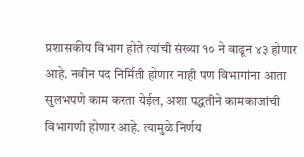प्रशासकीय विभाग होते त्यांची संख्या १० ने वाढून ४३ होणार आहे. नवीन पद निर्मिती होणार नाही पण विभागांना आता सुलभपणे काम करता येईल, अशा पद्धतीने कामकाजांची विभागणी होणार आहे. त्यामुळे निर्णय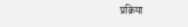प्रक्रिया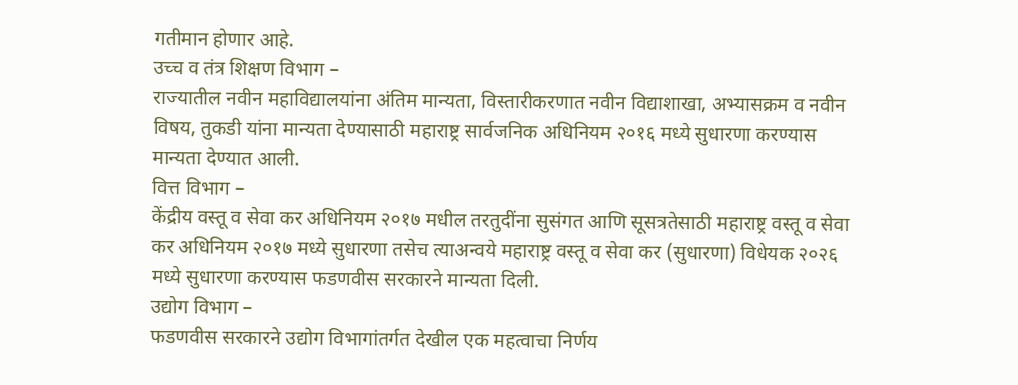गतीमान होणार आहे.
उच्च व तंत्र शिक्षण विभाग –
राज्यातील नवीन महाविद्यालयांना अंतिम मान्यता, विस्तारीकरणात नवीन विद्याशाखा, अभ्यासक्रम व नवीन विषय, तुकडी यांना मान्यता देण्यासाठी महाराष्ट्र सार्वजनिक अधिनियम २०१६ मध्ये सुधारणा करण्यास मान्यता देण्यात आली.
वित्त विभाग –
केंद्रीय वस्तू व सेवा कर अधिनियम २०१७ मधील तरतुदींना सुसंगत आणि सूसत्रतेसाठी महाराष्ट्र वस्तू व सेवा कर अधिनियम २०१७ मध्ये सुधारणा तसेच त्याअन्वये महाराष्ट्र वस्तू व सेवा कर (सुधारणा) विधेयक २०२६ मध्ये सुधारणा करण्यास फडणवीस सरकारने मान्यता दिली.
उद्योग विभाग –
फडणवीस सरकारने उद्योग विभागांतर्गत देखील एक महत्वाचा निर्णय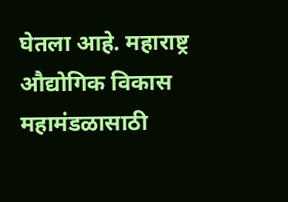घेतला आहे. महाराष्ट्र औद्योगिक विकास महामंडळासाठी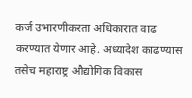कर्ज उभारणीकरता अधिकारात वाढ करण्यात येणार आहे. अध्यादेश काढण्यास तसेच महाराष्ट्र औद्योगिक विकास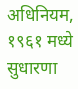अधिनियम, १९६१ मध्ये सुधारणा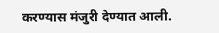करण्यास मंजुरी देण्यात आली.